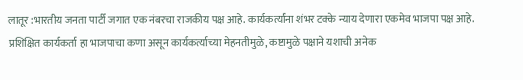लातूर :भारतीय जनता पार्टी जगात एक नंबरचा राजकीय पक्ष आहे. कार्यकर्त्यांना शंभर टक्के न्याय देणारा एकमेव भाजपा पक्ष आहे. प्रशिक्षित कार्यकर्ता हा भाजपाचा कणा असून कार्यकर्त्याच्या मेहनतीमुळे, कष्टामुळे पक्षाने यशाची अनेक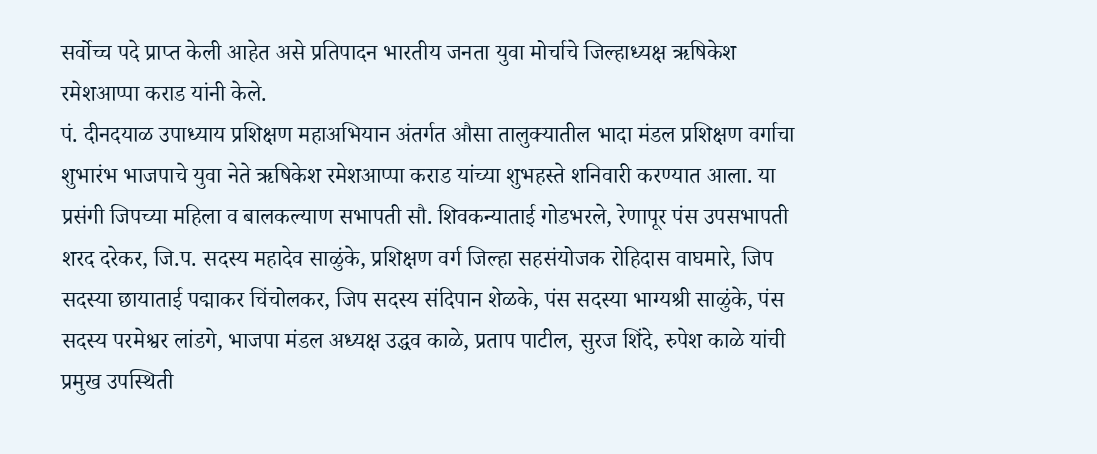सर्वोच्च पदे प्राप्त केली आहेत असे प्रतिपादन भारतीय जनता युवा मोर्चाचे जिल्हाध्यक्ष ऋषिकेश रमेशआप्पा कराड यांनी केले.
पं. दीनदयाळ उपाध्याय प्रशिक्षण महाअभियान अंतर्गत औसा तालुक्यातील भादा मंडल प्रशिक्षण वर्गाचा शुभारंभ भाजपाचे युवा नेते ऋषिकेश रमेशआप्पा कराड यांच्या शुभहस्ते शनिवारी करण्यात आला. या प्रसंगी जिपच्या महिला व बालकल्याण सभापती सौ. शिवकन्याताई गोडभरले, रेणापूर पंस उपसभापती शरद दरेकर, जि.प. सदस्य महादेव साळुंके, प्रशिक्षण वर्ग जिल्हा सहसंयोजक रोहिदास वाघमारे, जिप सदस्या छायाताई पद्माकर चिंचोलकर, जिप सदस्य संदिपान शेळके, पंस सदस्या भाग्यश्री साळुंके, पंस सदस्य परमेश्वर लांडगे, भाजपा मंडल अध्यक्ष उद्धव काळे, प्रताप पाटील, सुरज शिंदे, रुपेश काळे यांची प्रमुख उपस्थिती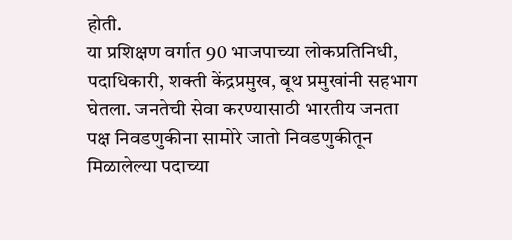होती.
या प्रशिक्षण वर्गात 90 भाजपाच्या लोकप्रतिनिधी, पदाधिकारी, शक्ती केंद्रप्रमुख, बूथ प्रमुखांनी सहभाग घेतला. जनतेची सेवा करण्यासाठी भारतीय जनता पक्ष निवडणुकीना सामोरे जातो निवडणुकीतून मिळालेल्या पदाच्या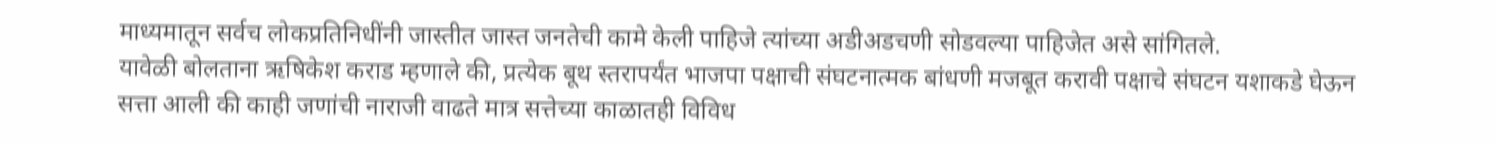माध्यमातून सर्वच लोकप्रतिनिधींनी जास्तीत जास्त जनतेची कामे केली पाहिजे त्यांच्या अडीअडचणी सोडवल्या पाहिजेत असे सांगितले.
यावेळी बोलताना ऋषिकेश कराड म्हणाले की, प्रत्येक बूथ स्तरापर्यंत भाजपा पक्षाची संघटनात्मक बांधणी मजबूत करावी पक्षाचे संघटन यशाकडे घेऊन सत्ता आली की काही जणांची नाराजी वाढते मात्र सत्तेच्या काळातही विविध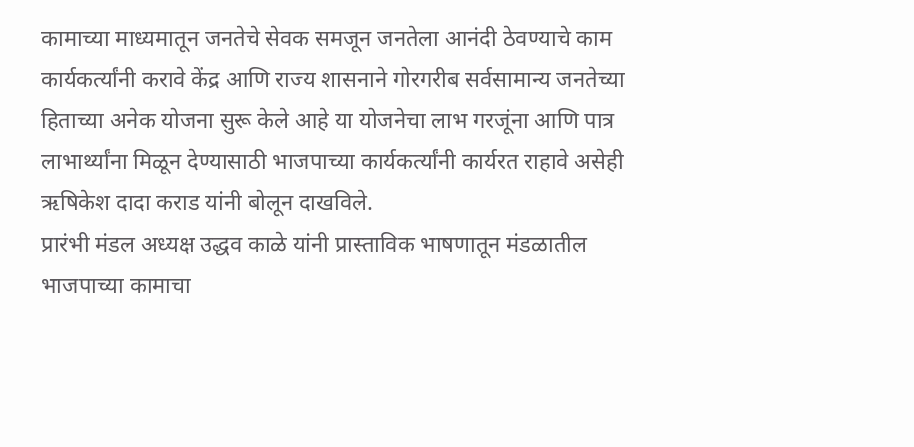कामाच्या माध्यमातून जनतेचे सेवक समजून जनतेला आनंदी ठेवण्याचे काम कार्यकर्त्यांनी करावे केंद्र आणि राज्य शासनाने गोरगरीब सर्वसामान्य जनतेच्या हिताच्या अनेक योजना सुरू केले आहे या योजनेचा लाभ गरजूंना आणि पात्र लाभार्थ्यांना मिळून देण्यासाठी भाजपाच्या कार्यकर्त्यांनी कार्यरत राहावे असेही ऋषिकेश दादा कराड यांनी बोलून दाखविले.
प्रारंभी मंडल अध्यक्ष उद्धव काळे यांनी प्रास्ताविक भाषणातून मंडळातील भाजपाच्या कामाचा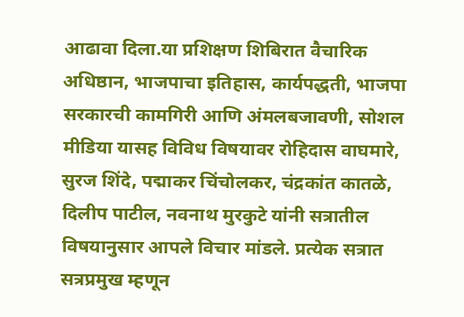आढावा दिला.या प्रशिक्षण शिबिरात वैचारिक अधिष्ठान, भाजपाचा इतिहास, कार्यपद्धती, भाजपा सरकारची कामगिरी आणि अंमलबजावणी, सोशल मीडिया यासह विविध विषयावर रोहिदास वाघमारे, सुरज शिंदे, पद्माकर चिंचोलकर, चंद्रकांत कातळे, दिलीप पाटील, नवनाथ मुरकुटे यांनी सत्रातील विषयानुसार आपले विचार मांडले. प्रत्येक सत्रात सत्रप्रमुख म्हणून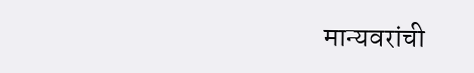मान्यवरांची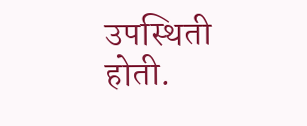उपस्थिती होती.